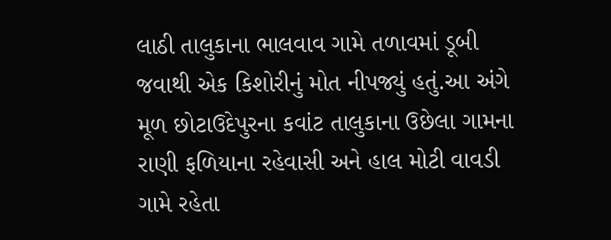લાઠી તાલુકાના ભાલવાવ ગામે તળાવમાં ડૂબી જવાથી એક કિશોરીનું મોત નીપજ્યું હતું.આ અંગે મૂળ છોટાઉદેપુરના કવાંટ તાલુકાના ઉછેલા ગામના રાણી ફળિયાના રહેવાસી અને હાલ મોટી વાવડી ગામે રહેતા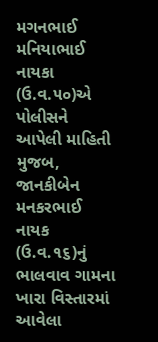મગનભાઈ મનિયાભાઈ નાયકા (ઉ.વ.૫૦)એ પોલીસને આપેલી માહિતી મુજબ, જાનકીબેન મનકરભાઈ નાયક (ઉ.વ.૧૬)નું ભાલવાવ ગામના ખારા વિસ્તારમાં આવેલા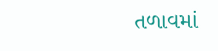તળાવમાં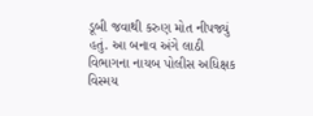ડૂબી જવાથી કરુણ મોત નીપજ્યું હતું. આ બનાવ અંગે લાઠી વિભાગના નાયબ પોલીસ અધિક્ષક વિસ્મય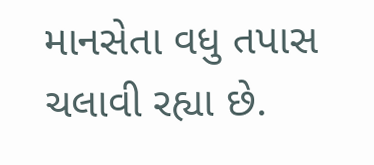માનસેતા વધુ તપાસ ચલાવી રહ્યા છે.